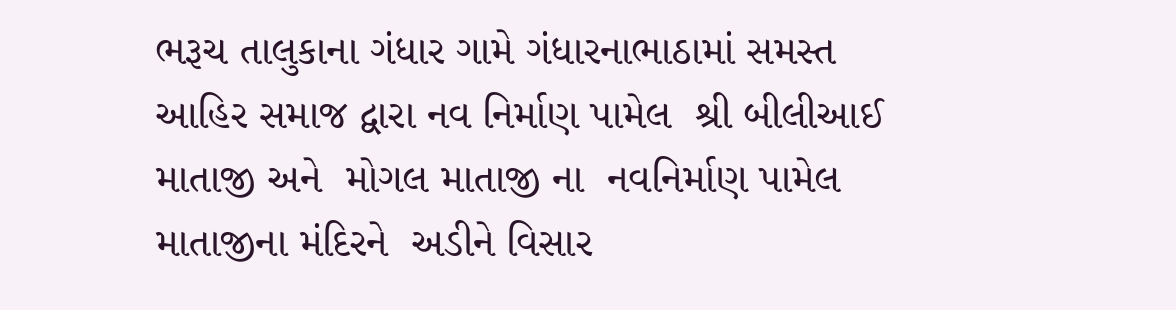ભરૂચ તાલુકાના ગંધાર ગામે ગંધારનાભાઠામાં સમસ્ત આહિર સમાજ દ્વારા નવ નિર્માણ પામેલ  શ્રી બીલીઆઈ માતાજી અને  મોગલ માતાજી ના  નવનિર્માણ પામેલ માતાજીના મંદિરને  અડીને વિસાર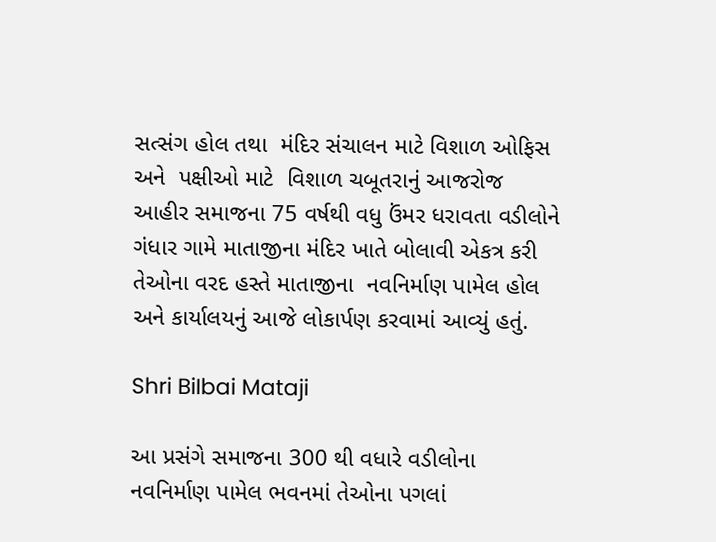સત્સંગ હોલ તથા  મંદિર સંચાલન માટે વિશાળ ઓફિસ અને  પક્ષીઓ માટે  વિશાળ ચબૂતરાનું આજરોજ આહીર સમાજના 75 વર્ષથી વધુ ઉંમર ધરાવતા વડીલોને ગંધાર ગામે માતાજીના મંદિર ખાતે બોલાવી એકત્ર કરી તેઓના વરદ હસ્તે માતાજીના  નવનિર્માણ પામેલ હોલ અને કાર્યાલયનું આજે લોકાર્પણ કરવામાં આવ્યું હતું.

Shri BiIbai Mataji

આ પ્રસંગે સમાજના 300 થી વધારે વડીલોના  નવનિર્માણ પામેલ ભવનમાં તેઓના પગલાં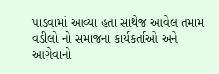પાડવામાં આવ્યા હતા સાથેજ આવેલ તમામ વડીલો નો સમાજના કાર્યકર્તાઓ અને આગેવાનો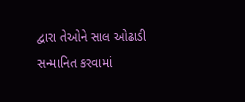દ્વારા તેઓને સાલ ઓઢાડી સન્માનિત કરવામાં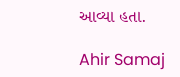આવ્યા હતા.

Ahir Samaj